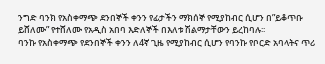ንግድ ባንክ የአስቀማጭ ደንበኞች ቀንን የፊታችን ማክሰኞ የሚያከብር ሲሆን በ”ይቆጥቡ ይሸለሙ” የተሸለሙ የአዲስ አበባ እድለኞች በእለቱ ሽልማታቸውን ይረከባሉ፡፡
ባንኩ የአስቀማጭ የደንበኞች ቀንን ለ4ኛ ጊዜ የሚያከብር ሲሆን የባንኩ የቦርድ አባላትና ጥሪ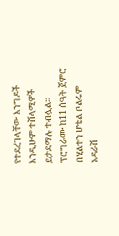የተደረገላቸው እንግዶች እንዲሁም ተሸላሚዎች ይታደማሉ ተብሏል፡፡ ፕሮግራሙ ከ11 ሰዓት ጀምሮ በሂልተን ሆቴል ቦልሩም አዳራሽ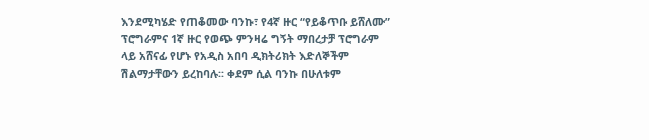እንደሚካሄድ የጠቆመው ባንኩ፣ የ4ኛ ዙር “የይቆጥቡ ይሸለሙ” ፕሮግራምና 1ኛ ዙር የወጭ ምንዛሬ ግኝት ማበረታቻ ፕሮግራም ላይ አሸናፊ የሆኑ የአዲስ አበባ ዲክትሪክት እድለኞችም ሽልማታቸውን ይረከባሉ፡፡ ቀደም ሲል ባንኩ በሁለቱም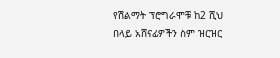የሽልማት ፕሮግራሞቹ ከ2 ሺህ በላይ አሸናፊዎችን ስም ዝርዝር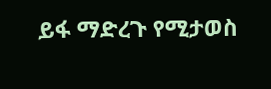ይፋ ማድረጉ የሚታወስ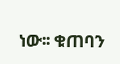ነው፡፡ ቁጠባን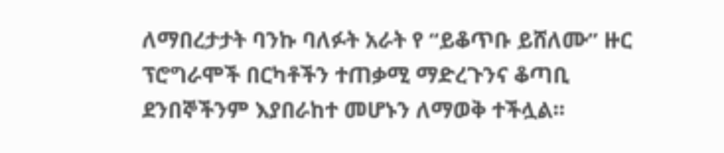ለማበረታታት ባንኩ ባለፉት አራት የ “ይቆጥቡ ይሸለሙ” ዙር ፕሮግራሞች በርካቶችን ተጠቃሚ ማድረጉንና ቆጣቢ ደንበኞችንም እያበራከተ መሆኑን ለማወቅ ተችሏል፡፡